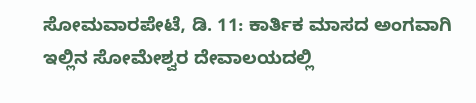ಸೋಮವಾರಪೇಟೆ, ಡಿ. 11: ಕಾರ್ತಿಕ ಮಾಸದ ಅಂಗವಾಗಿ ಇಲ್ಲಿನ ಸೋಮೇಶ್ವರ ದೇವಾಲಯದಲ್ಲಿ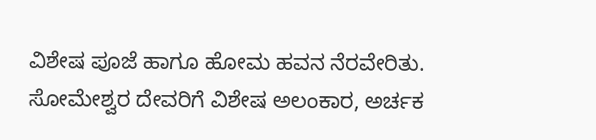ವಿಶೇಷ ಪೂಜೆ ಹಾಗೂ ಹೋಮ ಹವನ ನೆರವೇರಿತು. ಸೋಮೇಶ್ವರ ದೇವರಿಗೆ ವಿಶೇಷ ಅಲಂಕಾರ, ಅರ್ಚಕ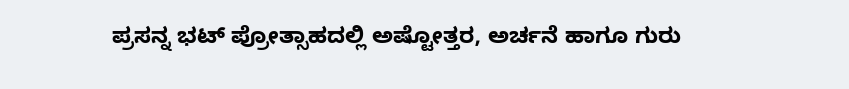ಪ್ರಸನ್ನ ಭಟ್ ಪ್ರೋತ್ಸಾಹದಲ್ಲಿ ಅಷ್ಟೋತ್ತರ, ಅರ್ಚನೆ ಹಾಗೂ ಗುರು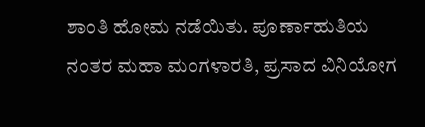ಶಾಂತಿ ಹೋಮ ನಡೆಯಿತು. ಪೂರ್ಣಾಹುತಿಯ ನಂತರ ಮಹಾ ಮಂಗಳಾರತಿ, ಪ್ರಸಾದ ವಿನಿಯೋಗ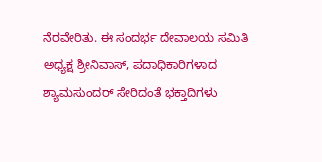ನೆರವೇರಿತು. ಈ ಸಂದರ್ಭ ದೇವಾಲಯ ಸಮಿತಿ ಅಧ್ಯಕ್ಷ ಶ್ರೀನಿವಾಸ್, ಪದಾಧಿಕಾರಿಗಳಾದ ಶ್ಯಾಮಸುಂದರ್ ಸೇರಿದಂತೆ ಭಕ್ತಾದಿಗಳು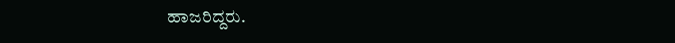ಹಾಜರಿದ್ದರು.